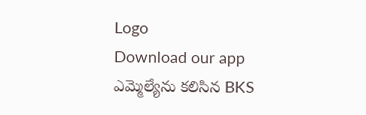Logo
Download our app
ఎమ్మెల్యేను కలిసిన BKS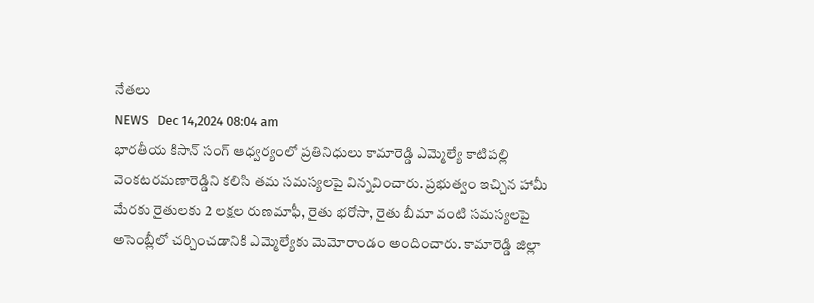నేతలు
NEWS   Dec 14,2024 08:04 am
భారతీయ కిసాన్ సంగ్ ఆధ్వర్యంలో ప్రతినిధులు కామారెడ్డి ఎమ్మెల్యే కాటిపల్లి వెంకటరమణారెడ్డిని కలిసి తమ సమస్యలపై విన్నవించారు. ప్రభుత్వం ఇచ్చిన హామీ మేరకు రైతులకు 2 లక్షల రుణమాఫీ, రైతు భరోసా, రైతు బీమా వంటి సమస్యలపై అసెంబ్లీలో చర్చించడానికి ఎమ్మెల్యేకు మెమోరాండం అందించారు. కామారెడ్డి జిల్లా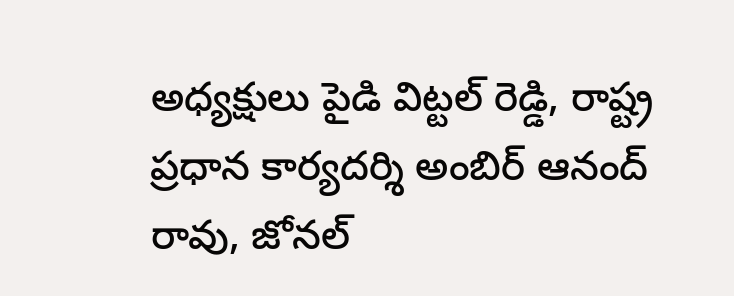అధ్యక్షులు పైడి విట్టల్ రెడ్డి, రాష్ట్ర ప్రధాన కార్యదర్శి అంబిర్ ఆనంద్ రావు, జోనల్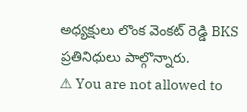అధ్యక్షులు లొంక వెంకట్ రెడ్డి BKS ప్రతినిధులు పాల్గొన్నారు.
⚠ You are not allowed to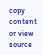copy content or view source